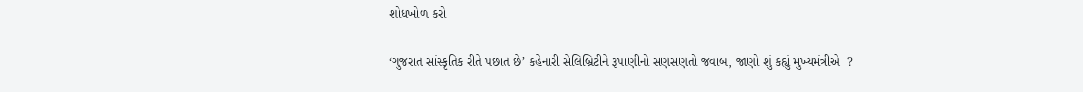શોધખોળ કરો

‘ગુજરાત સાંસ્કૃતિક રીતે પછાત છે’ કહેનારી સેલિબ્રિટીને રૂપાણીનો સણસણતો જવાબ, જાણો શું કહ્યું મુખ્યમંત્રીએ  ?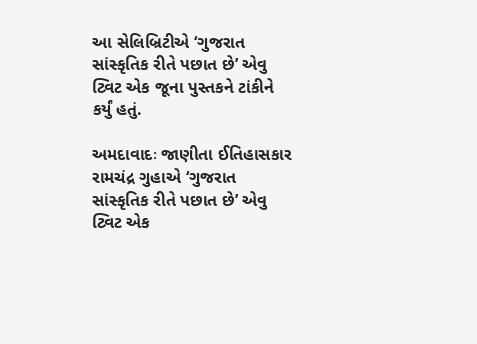આ સેલિબ્રિટીએ ‘ગુજરાત સાંસ્કૃતિક રીતે પછાત છે’ એવુ ટ્વિટ એક જૂના પુસ્તકને ટાંકીને કર્યું હતું.

અમદાવાદઃ જાણીતા ઈતિહાસકાર રામચંદ્ર ગુહાએ ‘ગુજરાત સાંસ્કૃતિક રીતે પછાત છે’ એવુ ટ્વિટ એક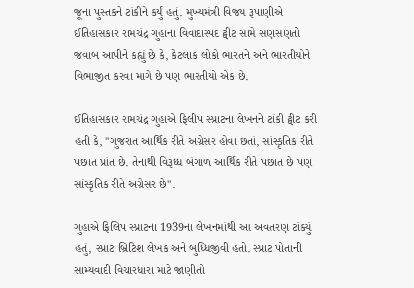જૂના પુસ્તકને ટાંકીને કર્યું હતું. મુખ્યમંત્રી વિજય રૂપાણીએ ઈતિહાસકાર રામચંદ્ર ગુહાના વિવાદાસ્પદ ટ્વીટ સામે સણસણતો જવાબ આપીને કહ્યું છે કે, કેટલાક લોકો ભારતને અને ભારતીયોને વિભાજીત કરવા માગે છે પણ ભારતીયો એક છે.

ઈતિહાસકાર રામચંદ્ર ગુહાએ ફિલીપ સ્પ્રાટના લેખનને ટાંકી ટ્વીટ કરી હતી કે, "ગુજરાત આર્થિક રીતે અગ્રેસર હોવા છતાં, સાંસ્કૃતિક રીતે પછાત પ્રાંત છે. તેનાથી વિરૂધ્ધ બંગાળ આર્થિક રીતે પછાત છે પણ સાંસ્કૃતિક રીતે અગ્રેસર છે".

ગુહાએ ફિલિપ સ્પ્રાટના 1939ના લેખનમાંથી આ અવતરણ ટાંક્યું હતું, સ્પ્રાટ બ્રિટિશ લેખક અને બુધ્ધિજીવી હતો. સ્પ્રાટ પોતાની સામ્યવાદી વિચારધારા માટે જાણીતો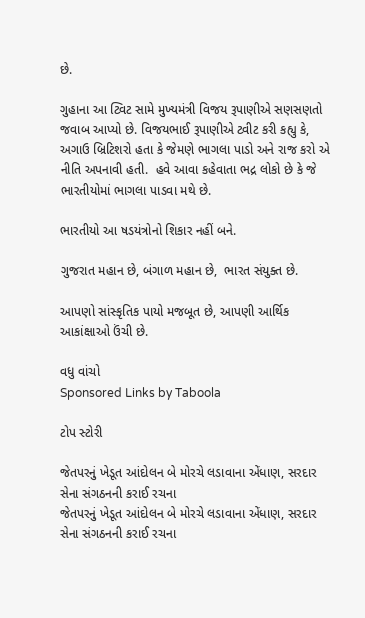છે.

ગુહાના આ ટ્વિટ સામે મુખ્યમંત્રી વિજય રૂપાણીએ સણસણતો જવાબ આપ્યો છે. વિજયભાઈ રૂપાણીએ ટ્વીટ કરી કહ્યુ કે, અગાઉ બ્રિટિશરો હતા કે જેમણે ભાગલા પાડો અને રાજ કરો એ નીતિ અપનાવી હતી.  હવે આવા કહેવાતા ભદ્ર લોકો છે કે જે ભારતીયોમાં ભાગલા પાડવા મથે છે.

ભારતીયો આ ષડયંત્રોનો શિકાર નહીં બને.

ગુજરાત મહાન છે, બંગાળ મહાન છે,  ભારત સંયુક્ત છે.

આપણો સાંસ્કૃતિક પાયો મજબૂત છે, આપણી આર્થિક આકાંક્ષાઓ ઉંચી છે.

વધુ વાંચો
Sponsored Links by Taboola

ટોપ સ્ટોરી

જેતપરનું ખેડૂત આંદોલન બે મોરચે લડાવાના એંધાણ, સરદાર સેના સંગઠનની કરાઈ રચના
જેતપરનું ખેડૂત આંદોલન બે મોરચે લડાવાના એંધાણ, સરદાર સેના સંગઠનની કરાઈ રચના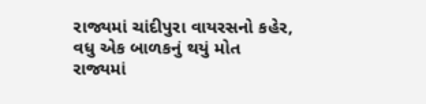રાજ્યમાં ચાંદીપુરા વાયરસનો કહેર, વધુ એક બાળકનું થયું મોત
રાજ્યમાં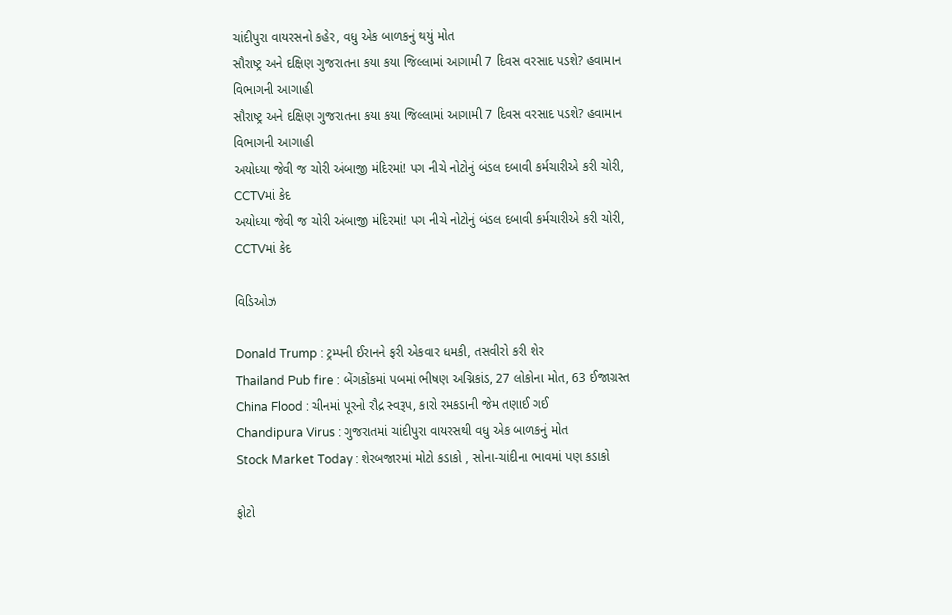ચાંદીપુરા વાયરસનો કહેર, વધુ એક બાળકનું થયું મોત
સૌરાષ્ટ્ર અને દક્ષિણ ગુજરાતના કયા કયા જિલ્લામાં આગામી 7 દિવસ વરસાદ પડશે? હવામાન વિભાગની આગાહી
સૌરાષ્ટ્ર અને દક્ષિણ ગુજરાતના કયા કયા જિલ્લામાં આગામી 7 દિવસ વરસાદ પડશે? હવામાન વિભાગની આગાહી
અયોધ્યા જેવી જ ચોરી અંબાજી મંદિરમાં! પગ નીચે નોટોનું બંડલ દબાવી કર્મચારીએ કરી ચોરી, CCTVમાં કેદ
અયોધ્યા જેવી જ ચોરી અંબાજી મંદિરમાં! પગ નીચે નોટોનું બંડલ દબાવી કર્મચારીએ કરી ચોરી, CCTVમાં કેદ

વિડિઓઝ

Donald Trump : ટ્રમ્પની ઈરાનને ફરી એકવાર ધમકી, તસવીરો કરી શેર
Thailand Pub fire : બેંગકોંકમાં પબમાં ભીષણ અગ્નિકાંડ, 27 લોકોના મોત, 63 ઈજાગ્રસ્ત
China Flood : ચીનમાં પૂરનો રૌદ્ર સ્વરૂપ, કારો રમકડાની જેમ તણાઈ ગઈ
Chandipura Virus : ગુજરાતમાં ચાંદીપુરા વાયરસથી વધુ એક બાળકનું મોત
Stock Market Today : શેરબજારમાં મોટો કડાકો , સોના-ચાંદીના ભાવમાં પણ કડાકો

ફોટો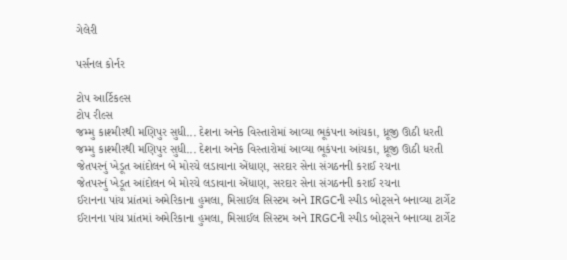ગેલેરી

પર્સનલ કોર્નર

ટોપ આર્ટિકલ્સ
ટોપ રીલ્સ
જમ્મુ કાશ્મીરથી મણિપુર સુધી... દેશના અનેક વિસ્તારોમાં આવ્યા ભૂકંપના આંચકા, ધ્રૂજી ઊઠી ધરતી
જમ્મુ કાશ્મીરથી મણિપુર સુધી... દેશના અનેક વિસ્તારોમાં આવ્યા ભૂકંપના આંચકા, ધ્રૂજી ઊઠી ધરતી
જેતપરનું ખેડૂત આંદોલન બે મોરચે લડાવાના એંધાણ, સરદાર સેના સંગઠનની કરાઈ રચના
જેતપરનું ખેડૂત આંદોલન બે મોરચે લડાવાના એંધાણ, સરદાર સેના સંગઠનની કરાઈ રચના
ઈરાનના પાંચ પ્રાંતમાં અમેરિકાના હુમલા, મિસાઈલ સિસ્ટમ અને IRGCની સ્પીડ બોટ્સને બનાવ્યા ટાર્ગેટ
ઈરાનના પાંચ પ્રાંતમાં અમેરિકાના હુમલા, મિસાઈલ સિસ્ટમ અને IRGCની સ્પીડ બોટ્સને બનાવ્યા ટાર્ગેટ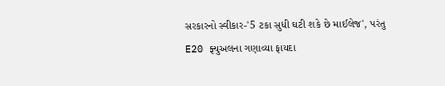સરકારનો સ્વીકાર-'5 ટકા સુધી ઘટી શકે છે માઈલેજ', પરંતુ E20 ફ્યુઅલના ગણાવ્યા ફાયદા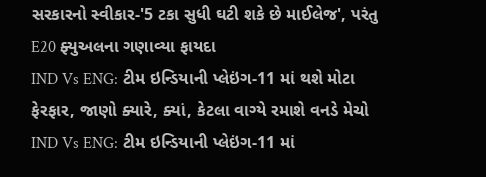સરકારનો સ્વીકાર-'5 ટકા સુધી ઘટી શકે છે માઈલેજ', પરંતુ E20 ફ્યુઅલના ગણાવ્યા ફાયદા
IND Vs ENG: ટીમ ઇન્ડિયાની પ્લેઇંગ-11 માં થશે મોટા ફેરફાર, જાણો ક્યારે, ક્યાં, કેટલા વાગ્યે રમાશે વનડે મેચો
IND Vs ENG: ટીમ ઇન્ડિયાની પ્લેઇંગ-11 માં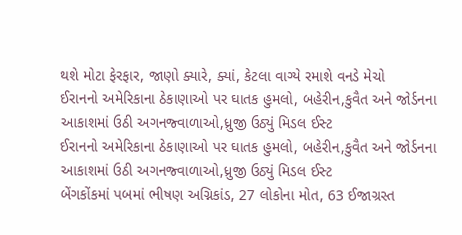થશે મોટા ફેરફાર, જાણો ક્યારે, ક્યાં, કેટલા વાગ્યે રમાશે વનડે મેચો
ઈરાનનો અમેરિકાના ઠેકાણાઓ પર ઘાતક હુમલો, બહેરીન,કુવૈત અને જોર્ડનના આકાશમાં ઉઠી અગનજ્વાળાઓ,ધ્રુજી ઉઠ્યું મિડલ ઈસ્ટ
ઈરાનનો અમેરિકાના ઠેકાણાઓ પર ઘાતક હુમલો, બહેરીન,કુવૈત અને જોર્ડનના આકાશમાં ઉઠી અગનજ્વાળાઓ,ધ્રુજી ઉઠ્યું મિડલ ઈસ્ટ
બેંગકોંકમાં પબમાં ભીષણ અગ્નિકાંડ, 27 લોકોના મોત, 63 ઈજાગ્રસ્ત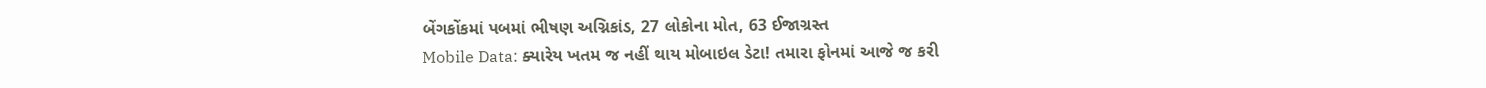બેંગકોંકમાં પબમાં ભીષણ અગ્નિકાંડ, 27 લોકોના મોત, 63 ઈજાગ્રસ્ત
Mobile Data: ક્યારેય ખતમ જ નહીં થાય મોબાઇલ ડેટા! તમારા ફોનમાં આજે જ કરી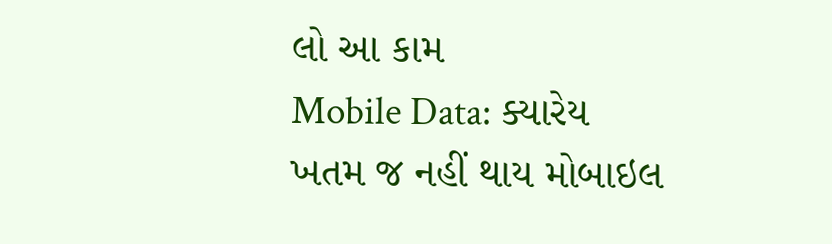લો આ કામ
Mobile Data: ક્યારેય ખતમ જ નહીં થાય મોબાઇલ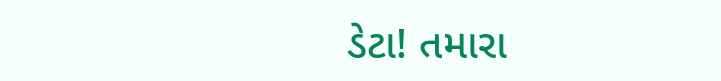ડેટા! તમારા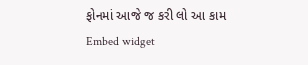ફોનમાં આજે જ કરી લો આ કામ
Embed widget